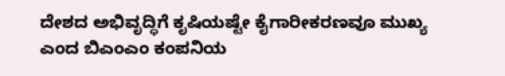ದೇಶದ ಅಭಿವೃದ್ಧಿಗೆ ಕೃಷಿಯಷ್ಟೇ ಕೈಗಾರೀಕರಣವೂ ಮುಖ್ಯ ಎಂದ ಬಿಎಂಎಂ ಕಂಪನಿಯ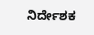ನಿರ್ದೇಶಕ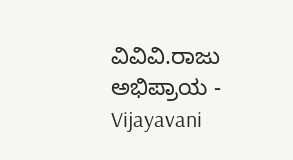ವಿವಿವಿ.ರಾಜು ಅಭಿಪ್ರಾಯ - Vijayavani